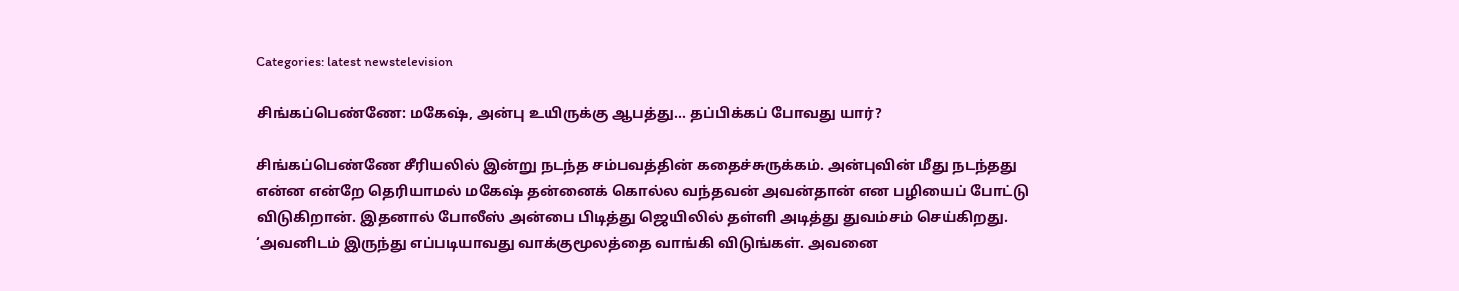Categories: latest newstelevision

சிங்கப்பெண்ணே: மகேஷ், அன்பு உயிருக்கு ஆபத்து… தப்பிக்கப் போவது யார்?

சிங்கப்பெண்ணே சீரியலில் இன்று நடந்த சம்பவத்தின் கதைச்சுருக்கம். அன்புவின் மீது நடந்தது என்ன என்றே தெரியாமல் மகேஷ் தன்னைக் கொல்ல வந்தவன் அவன்தான் என பழியைப் போட்டு விடுகிறான். இதனால் போலீஸ் அன்பை பிடித்து ஜெயிலில் தள்ளி அடித்து துவம்சம் செய்கிறது. ‘அவனிடம் இருந்து எப்படியாவது வாக்குமூலத்தை வாங்கி விடுங்கள். அவனை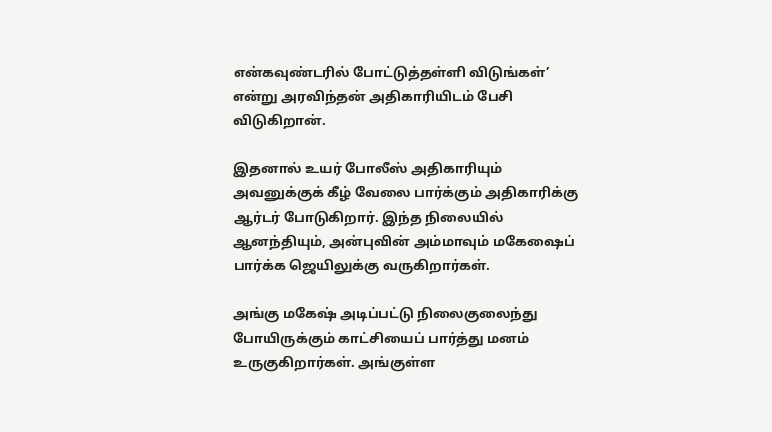என்கவுண்டரில் போட்டுத்தள்ளி விடுங்கள்’ என்று அரவிந்தன் அதிகாரியிடம் பேசி விடுகிறான்.

இதனால் உயர் போலீஸ் அதிகாரியும் அவனுக்குக் கீழ் வேலை பார்க்கும் அதிகாரிக்கு ஆர்டர் போடுகிறார். இந்த நிலையில் ஆனந்தியும், அன்புவின் அம்மாவும் மகேஷைப் பார்க்க ஜெயிலுக்கு வருகிறார்கள்.

அங்கு மகேஷ் அடிப்பட்டு நிலைகுலைந்து போயிருக்கும் காட்சியைப் பார்த்து மனம் உருகுகிறார்கள். அங்குள்ள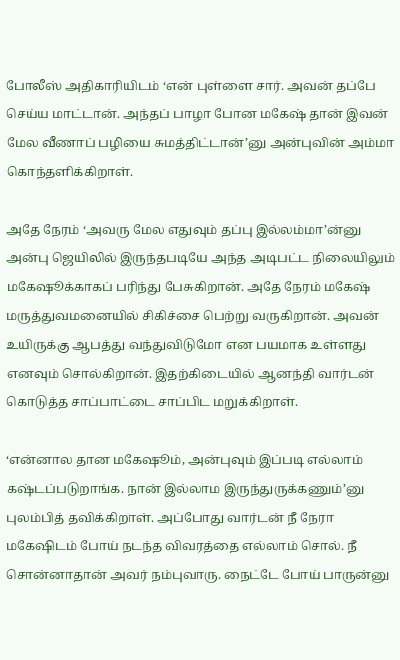போலீஸ் அதிகாரியிடம் ‘என் புள்ளை சார். அவன் தப்பே செய்ய மாட்டான். அந்தப் பாழா போன மகேஷ் தான் இவன் மேல வீணாப் பழியை சுமத்திட்டான்’னு அன்புவின் அம்மா கொந்தளிக்கிறாள்.

அதே நேரம் ‘அவரு மேல எதுவும் தப்பு இல்லம்மா’ன்னு அன்பு ஜெயிலில் இருந்தபடியே அந்த அடிபட்ட நிலையிலும் மகேஷூக்காகப் பரிந்து பேசுகிறான். அதே நேரம் மகேஷ் மருத்துவமனையில் சிகிச்சை பெற்று வருகிறான். அவன் உயிருக்கு ஆபத்து வந்துவிடுமோ என பயமாக உள்ளது எனவும் சொல்கிறான். இதற்கிடையில் ஆனந்தி வார்டன் கொடுத்த சாப்பாட்டை சாப்பிட மறுக்கிறாள்.

‘என்னால தான மகேஷூம், அன்புவும் இப்படி எல்லாம் கஷ்டப்படுறாங்க. நான் இல்லாம இருந்துருக்கணும்’னு புலம்பித் தவிக்கிறாள். அப்போது வார்டன் நீ நேரா மகேஷிடம் போய் நடந்த விவரத்தை எல்லாம் சொல். நீ சொன்னாதான் அவர் நம்புவாரு. நைட்டே போய் பாருன்னு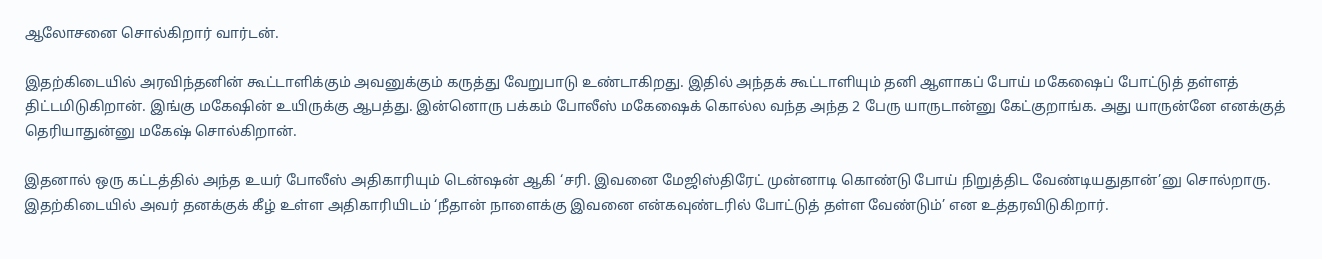ஆலோசனை சொல்கிறார் வார்டன்.

இதற்கிடையில் அரவிந்தனின் கூட்டாளிக்கும் அவனுக்கும் கருத்து வேறுபாடு உண்டாகிறது. இதில் அந்தக் கூட்டாளியும் தனி ஆளாகப் போய் மகேஷைப் போட்டுத் தள்ளத் திட்டமிடுகிறான். இங்கு மகேஷின் உயிருக்கு ஆபத்து. இன்னொரு பக்கம் போலீஸ் மகேஷைக் கொல்ல வந்த அந்த 2 பேரு யாருடான்னு கேட்குறாங்க. அது யாருன்னே எனக்குத் தெரியாதுன்னு மகேஷ் சொல்கிறான்.

இதனால் ஒரு கட்டத்தில் அந்த உயர் போலீஸ் அதிகாரியும் டென்ஷன் ஆகி ‘சரி. இவனை மேஜிஸ்திரேட் முன்னாடி கொண்டு போய் நிறுத்திட வேண்டியதுதான்’னு சொல்றாரு. இதற்கிடையில் அவர் தனக்குக் கீழ் உள்ள அதிகாரியிடம் ‘நீதான் நாளைக்கு இவனை என்கவுண்டரில் போட்டுத் தள்ள வேண்டும்’ என உத்தரவிடுகிறார்.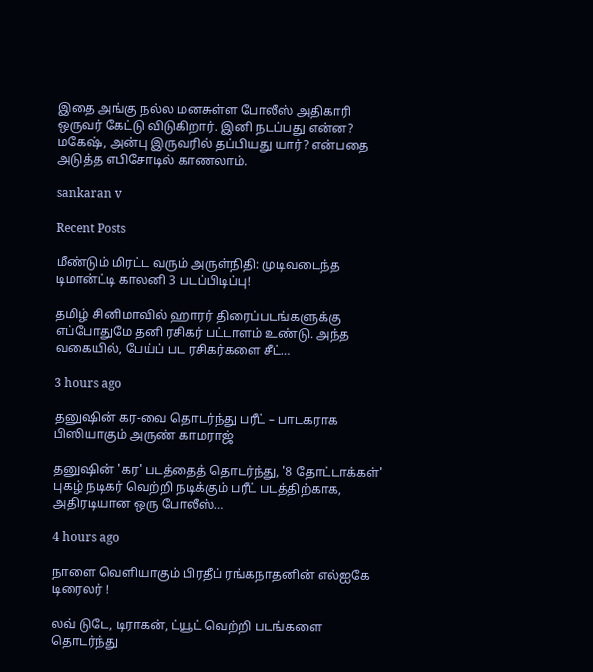இதை அங்கு நல்ல மனசுள்ள போலீஸ் அதிகாரி ஒருவர் கேட்டு விடுகிறார். இனி நடப்பது என்ன? மகேஷ், அன்பு இருவரில் தப்பியது யார்? என்பதை அடுத்த எபிசோடில் காணலாம்.

sankaran v

Recent Posts

மீண்டும் மிரட்ட வரும் அருள்நிதி: முடிவடைந்த டிமான்ட்டி காலனி 3 படப்பிடிப்பு!

தமிழ் சினிமாவில் ஹாரர் திரைப்படங்களுக்கு எப்போதுமே தனி ரசிகர் பட்டாளம் உண்டு. அந்த வகையில், பேய்ப் பட ரசிகர்களை சீட்…

3 hours ago

தனுஷின் கர-வை தொடர்ந்து பரீட் – பாடகராக பிஸியாகும் அருண் காமராஜ்

தனுஷின் 'கர' படத்தைத் தொடர்ந்து, '8 தோட்டாக்கள்' புகழ் நடிகர் வெற்றி நடிக்கும் பரீட் படத்திற்காக, அதிரடியான ஒரு போலீஸ்…

4 hours ago

நாளை வெளியாகும் பிரதீப் ரங்கநாதனின் எல்ஐகே டிரைலர் !

லவ் டுடே, டிராகன், ட்யூட் வெற்றி படங்களை தொடர்ந்து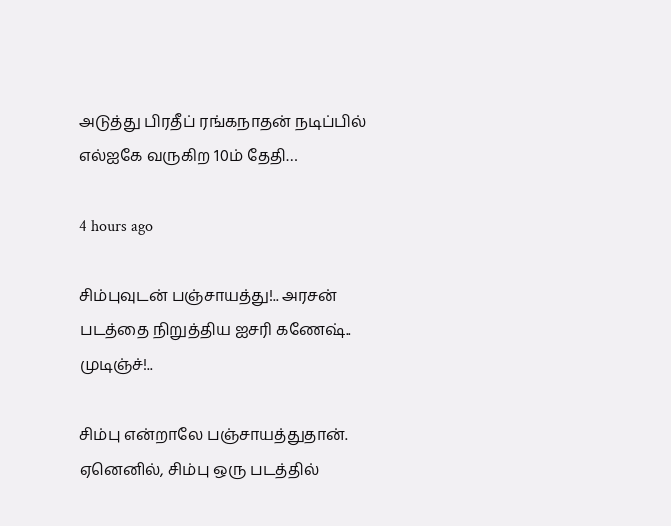அடுத்து பிரதீப் ரங்கநாதன் நடிப்பில் எல்ஐகே வருகிற 10ம் தேதி…

4 hours ago

சிம்புவுடன் பஞ்சாயத்து!.. அரசன் படத்தை நிறுத்திய ஐசரி கணேஷ்.. முடிஞ்ச்!..

சிம்பு என்றாலே பஞ்சாயத்துதான். ஏனெனில், சிம்பு ஒரு படத்தில்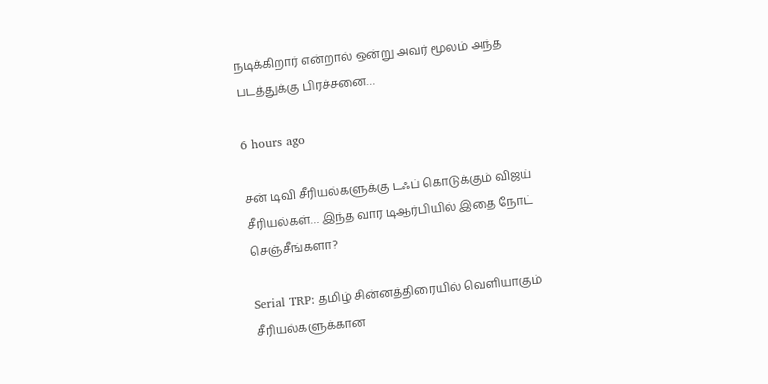நடிக்கிறார் என்றால் ஒன்று அவர் மூலம் அந்த படத்துக்கு பிரச்சனை…

6 hours ago

சன் டிவி சீரியல்களுக்கு டஃப் கொடுக்கும் விஜய் சீரியல்கள்… இந்த வார டிஆர்பியில் இதை நோட் செஞ்சீங்களா?

Serial TRP: தமிழ் சின்னத்திரையில் வெளியாகும் சீரியல்களுக்கான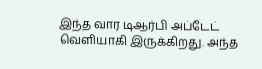இந்த வார டிஆர்பி அப்டேட் வெளியாகி இருக்கிறது. அந்த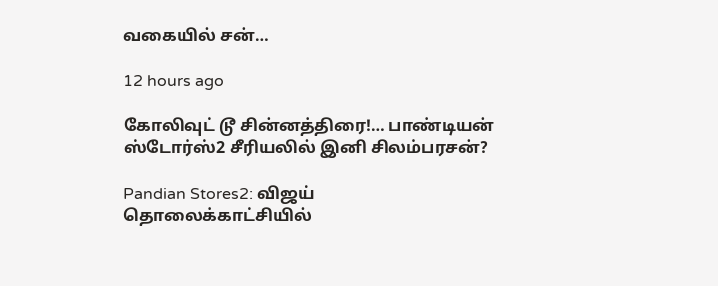வகையில் சன்…

12 hours ago

கோலிவுட் டூ சின்னத்திரை!… பாண்டியன் ஸ்டோர்ஸ்2 சீரியலில் இனி சிலம்பரசன்?

Pandian Stores2: விஜய் தொலைக்காட்சியில்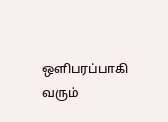ஒளிபரப்பாகி வரும்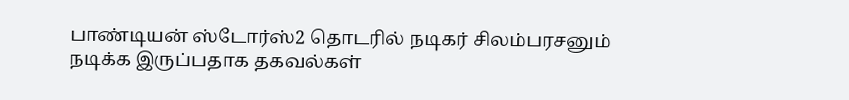பாண்டியன் ஸ்டோர்ஸ்2 தொடரில் நடிகர் சிலம்பரசனும் நடிக்க இருப்பதாக தகவல்கள்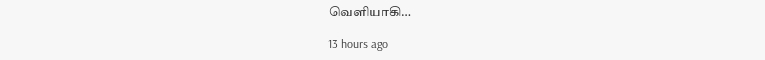வெளியாகி…

13 hours ago